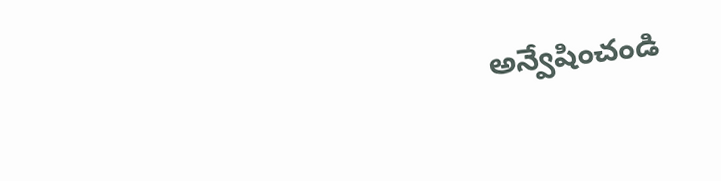అన్వేషించండి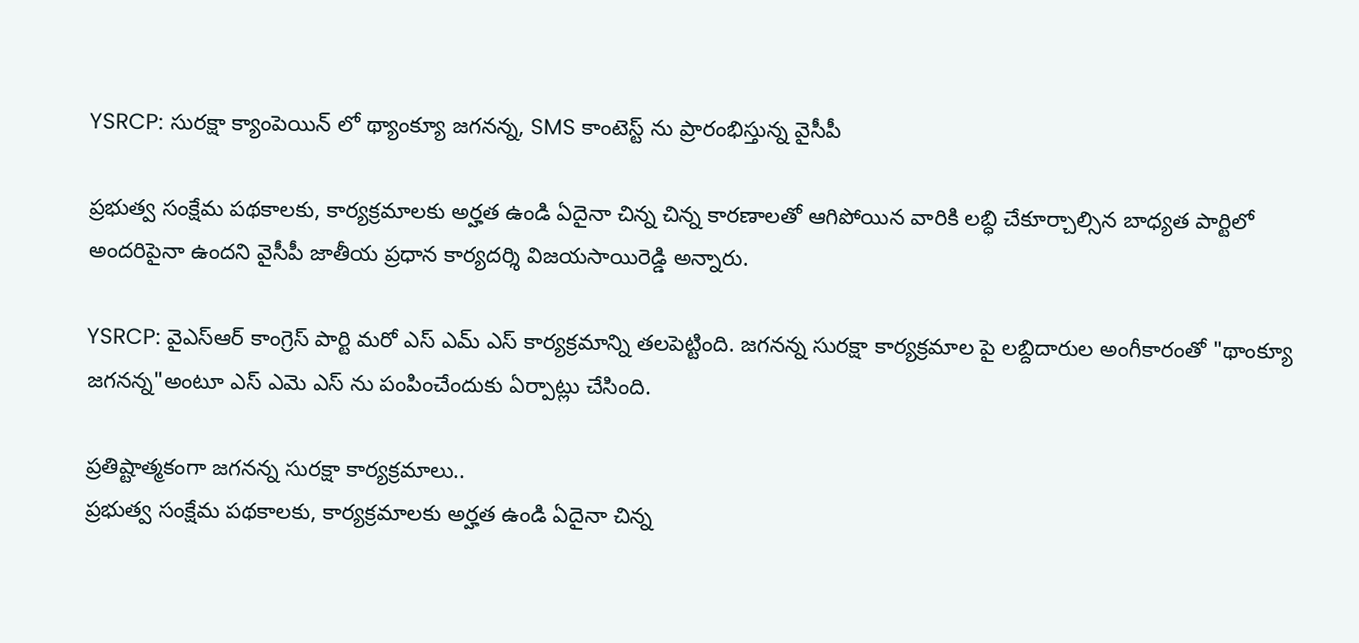YSRCP: సురక్షా క్యాంపెయిన్ లో థ్యాంక్యూ జగనన్న, SMS కాంటెస్ట్ ను ప్రారంభిస్తున్న వైసీపీ

ప్రభుత్వ సంక్షేమ పథకాలకు, కార్యక్రమాలకు అర్హత ఉండి ఏదైనా చిన్న చిన్న కారణాలతో ఆగిపోయిన వారికి లబ్ధి చేకూర్చాల్సిన బాధ్యత పార్టిలో అందరిపైనా ఉందని వైసీపీ జాతీయ ప్రధాన కార్యదర్శి విజయసాయిరెడ్డి అన్నారు.

YSRCP: వైఎస్ఆర్ కాంగ్రెస్ పార్టి మరో ఎస్ ఎమ్ ఎస్ కార్యక్రమాన్ని తలపెట్టింది. జగనన్న సురక్షా కార్యక్రమాల పై లబ్దిదారుల అంగీకారంతో "థాంక్యూ జగనన్న"అంటూ ఎస్ ఎమె ఎస్ ను పంపించేందుకు ఏర్పాట్లు చేసింది.

ప్రతిష్టాత్మకంగా జగనన్న సురక్షా కార్యక్రమాలు..
ప్రభుత్వ సంక్షేమ పథకాలకు, కార్యక్రమాలకు అర్హత ఉండి ఏదైనా చిన్న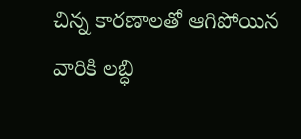చిన్న కారణాలతో ఆగిపోయిన వారికి లబ్ధి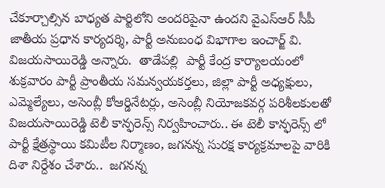చేకూర్చాల్సిన బాధ్యత పార్టిలోని అందరిపైనా ఉందని వైఎస్ఆర్ సీపీ జాతీయ ప్రధాన కార్యదర్శి, పార్టీ అనుబంధ విభాగాల ఇంచార్జ్ వి. విజయసాయిరెడ్డి అన్నారు.  తాడేపల్లి  పార్టీ కేంద్ర కార్యాలయంలో శుక్రవారం పార్టీ ప్రాంతీయ సమన్వయకర్తలు, జిల్లా పార్టీ అధ్యక్షులు, ఎమ్మెల్యేలు, అసెంబ్లీ కోఆర్డినేటర్లు, అసెంబ్లీ నియోజకవర్గ పరిశీలకులతో విజయసాయిరెడ్డి టెలీ కాన్ఫరెన్స్ నిర్వహించారు.. ఈ టెలీ కాన్ఫరెన్స్ లో పార్టీ క్షేత్రస్థాయి కమిటీల నిర్మాణం, జగనన్న సురక్ష కార్యక్రమాలపై వారికి దిశా నిర్దేశం చేశారు..  జగనన్న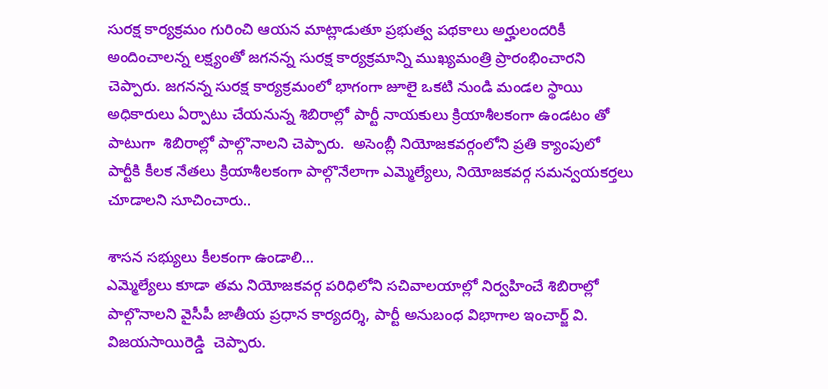సురక్ష కార్యక్రమం గురించి ఆయన మాట్లాడుతూ ప్రభుత్వ పథకాలు అర్హులందరికీ అందించాలన్న లక్ష్యంతో జగనన్న సురక్ష కార్యక్రమాన్ని ముఖ్యమంత్రి ప్రారంభించారని చెప్పారు. జగనన్న సురక్ష కార్యక్రమంలో భాగంగా జూలై ఒకటి నుండి మండల స్థాయి అధికారులు ఏర్పాటు చేయనున్న శిబిరాల్లో పార్టీ నాయకులు క్రియాశీలకంగా ఉండటం తో పాటుగా  శిబిరాల్లో పాల్గొనాలని చెప్పారు.  అసెంబ్లీ నియోజకవర్గంలోని ప్రతి క్యాంపులో పార్టీకి కీలక నేతలు క్రియాశీలకంగా పాల్గొనేలాగా ఎమ్మెల్యేలు, నియోజకవర్గ సమన్వయకర్తలు చూడాలని సూచించారు..

శాసన సభ్యులు కీలకంగా ఉండాలి...
ఎమ్మెల్యేలు కూడా తమ నియోజకవర్గ పరిధిలోని సచివాలయాల్లో నిర్వహించే శిబిరాల్లో పాల్గొనాలని వైసీపీ జాతీయ ప్రధాన కార్యదర్శి, పార్టీ అనుబంధ విభాగాల ఇంచార్జ్ వి. విజయసాయిరెడ్డి  చెప్పారు.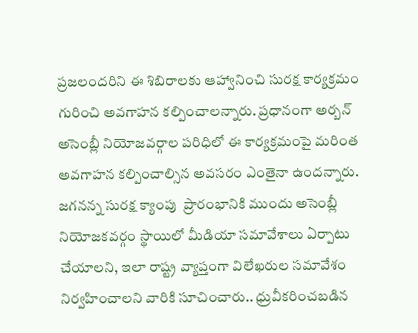ప్రజలందరిని ఈ శిబిరాలకు ఆహ్వానించి సురక్ష కార్యక్రమం గురించి అవగాహన కల్పించాలన్నారు. ప్రధానంగా అర్బన్ అసెంబ్లీ నియోజవర్గాల పరిధిలో ఈ కార్యక్రమంపై మరింత అవగాహన కల్పించాల్సిన అవసరం ఎంతైనా ఉందన్నారు. జగనన్న సురక్ష క్యాంపు  ప్రారంభానికి ముందు అసెంబ్లీ నియోజకవర్గం స్థాయిలో మీడియా సమావేశాలు ఏర్పాటు చేయాలని, ఇలా రాష్ట్ర వ్యాప్తంగా విలేఖరుల సమావేశం నిర్వహించాలని వారికి సూచించారు.. ధ్రువీకరించబడిన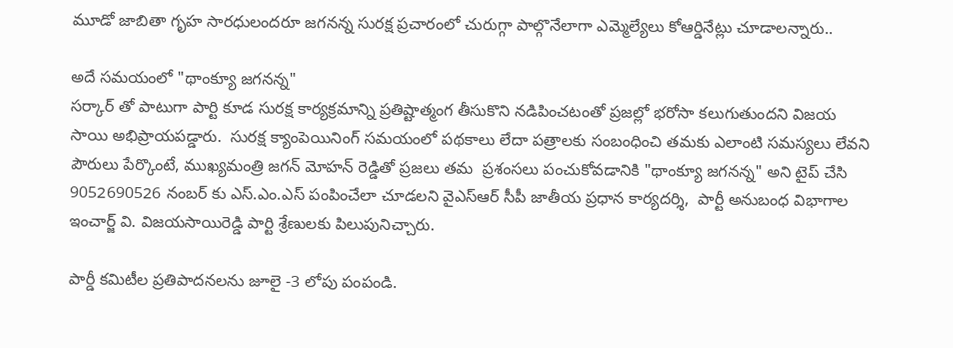మూడో జాబితా గృహ సారధులందరూ జగనన్న సురక్ష ప్రచారంలో చురుగ్గా పాల్గొనేలాగా ఎమ్మెల్యేలు కోఆర్డినేట్లు చూడాలన్నారు..

అదే సమయంలో "థాంక్యూ జగనన్న"
సర్కార్ తో పాటుగా పార్టి కూడ సురక్ష కార్యక్రమాన్ని ప్రతిష్టాత్మంగ తీసుకొని నడిపించటంతో ప్రజల్లో భరోసా కలుగుతుందని విజయ సాయి అభిప్రాయపడ్డారు.  సురక్ష క్యాంపెయినింగ్ సమయంలో పథకాలు లేదా పత్రాలకు సంబంధించి తమకు ఎలాంటి సమస్యలు లేవని పౌరులు పేర్కొంటే, ముఖ్యమంత్రి జగన్ మోహన్ రెడ్డితో ప్రజలు తమ  ప్రశంసలు పంచుకోవడానికి "థాంక్యూ జగనన్న" అని టైప్ చేసి 9052690526 నంబర్ కు ఎస్.ఎం.ఎస్ పంపించేలా చూడలని వైఎస్ఆర్ సీపీ జాతీయ ప్రధాన కార్యదర్శి,  పార్టీ అనుబంధ విభాగాల ఇంచార్జ్ వి. విజయసాయిరెడ్డి పార్టి శ్రేణులకు పిలుపునిచ్చారు.

పార్డీ కమిటీల ప్రతిపాదనలను జూలై -3 లోపు పంపండి.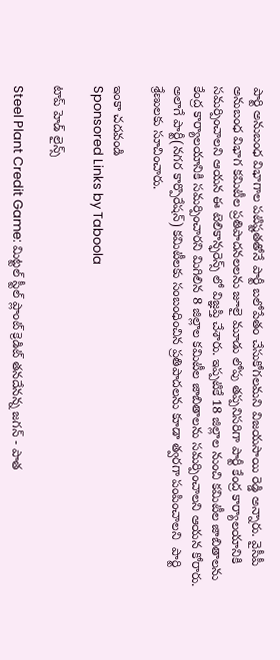పార్టి అనుబంధ విభాగాల పటిష్టతతోనే పార్టీ బలోపేతం చేసుకోగలమని విజయసాయి రెడ్డి అన్నారు. వైసీపీ అనుబంధ విభాగ కమిటీల ప్రతిపాదనలలను జూలై మూడు లోపు తప్పనిసరిగా పార్టీ కేంద్ర కార్యాలయానికి సమర్పించాలని ఆయన ఈ టెలికాన్ఫరెన్స్ లో విజ్ఞప్తి చేశారు. ఇప్పటికే 18 జిల్లాల నుంచి కమిటీల జాబితాలను కేంద్ర కార్యాలయానికి సమర్పించారని మిగిలిన 8 జిల్లాల కమిటీల జాబితాలను సమర్పించాలని ఆయన కోరారు. అలాగే పార్టీ(నగర కార్పొరేషన్) కమిటీలకు సంబంధించిన ప్రతిపాదలను కూడా త్వరగా పంపించాలని  పార్టి శ్రేణులకు సూచించారు.

ఇంకా చదవండి
Sponsored Links by Taboola

టాప్ హెడ్ లైన్స్

Steel Plant Credit Game: మిట్టల్ స్టీల్ ప్లాంట్ క్రెడిట్ తనదేనన్న జగన్ - పాత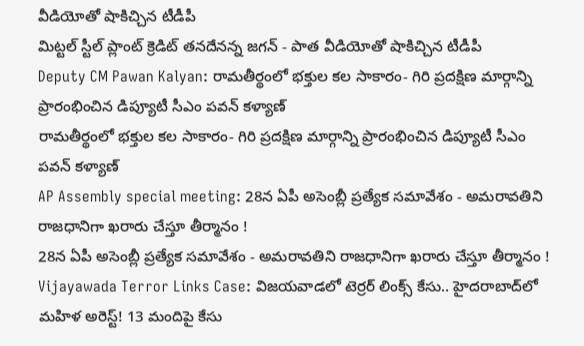వీడియోతో షాకిచ్చిన టీడీపీ
మిట్టల్ స్టీల్ ప్లాంట్ క్రెడిట్ తనదేనన్న జగన్ - పాత వీడియోతో షాకిచ్చిన టీడీపీ
Deputy CM Pawan Kalyan: రామతీర్థంలో భక్తుల కల సాకారం- గిరి ప్రదక్షిణ మార్గాన్ని ప్రారంభించిన డిప్యూటీ సీఎం పవన్ కళ్యాణ్
రామతీర్థంలో భక్తుల కల సాకారం- గిరి ప్రదక్షిణ మార్గాన్ని ప్రారంభించిన డిప్యూటీ సీఎం పవన్ కళ్యాణ్
AP Assembly special meeting: 28న ఏపీ అసెంబ్లీ ప్రత్యేక సమావేశం - అమరావతిని రాజధానిగా ఖరారు చేస్తూ తీర్మానం !
28న ఏపీ అసెంబ్లీ ప్రత్యేక సమావేశం - అమరావతిని రాజధానిగా ఖరారు చేస్తూ తీర్మానం !
Vijayawada Terror Links Case: విజయవాడలో టెర్రర్ లింక్స్ కేసు.. హైదరాబాద్‌లో మహిళ అరెస్ట్! 13 మందిపై కేసు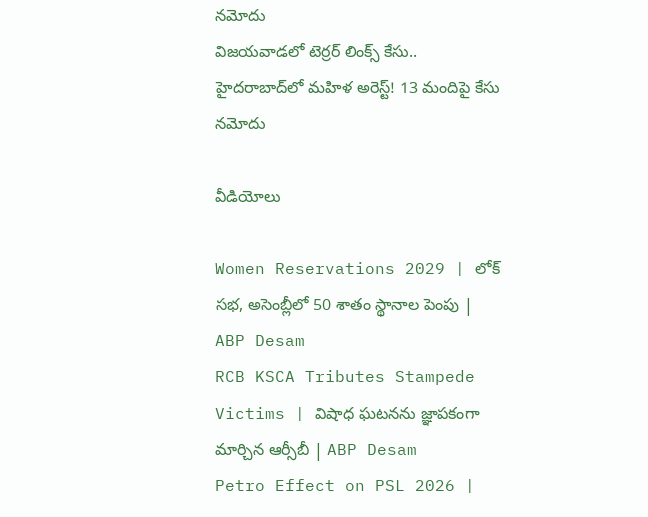నమోదు
విజయవాడలో టెర్రర్ లింక్స్ కేసు.. హైదరాబాద్‌లో మహిళ అరెస్ట్! 13 మందిపై కేసు నమోదు

వీడియోలు

Women Reservations 2029 | లోక్ సభ, అసెంబ్లీలో 50 శాతం స్థానాల పెంపు | ABP Desam
RCB KSCA Tributes Stampede Victims | విషాధ ఘటనను జ్ఞాపకంగా మార్చిన ఆర్సీబీ | ABP Desam
Petro Effect on PSL 2026 |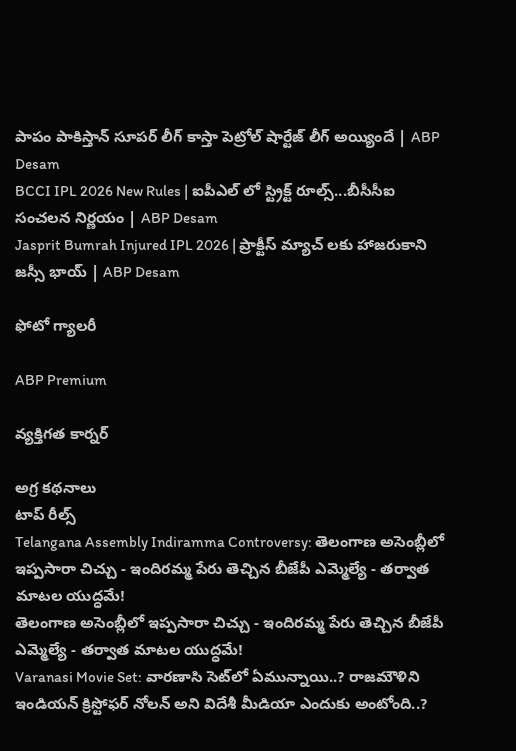పాపం పాకిస్తాన్ సూపర్ లీగ్ కాస్తా పెట్రోల్ షార్టేజ్ లీగ్ అయ్యిందే | ABP Desam
BCCI IPL 2026 New Rules | ఐపీఎల్ లో స్ట్రిక్ట్ రూల్స్...బీసీసీఐ సంచలన నిర్ణయం | ABP Desam
Jasprit Bumrah Injured IPL 2026 | ప్రాక్టీస్ మ్యాచ్ లకు హాజరుకాని జస్సీ భాయ్ | ABP Desam

ఫోటో గ్యాలరీ

ABP Premium

వ్యక్తిగత కార్నర్

అగ్ర కథనాలు
టాప్ రీల్స్
Telangana Assembly Indiramma Controversy: తెలంగాణ అసెంబ్లీలో ఇప్పసారా చిచ్చు - ఇందిరమ్మ పేరు తెచ్చిన బీజేపీ ఎమ్మెల్యే - తర్వాత మాటల యుద్ధమే!
తెలంగాణ అసెంబ్లీలో ఇప్పసారా చిచ్చు - ఇందిరమ్మ పేరు తెచ్చిన బీజేపీ ఎమ్మెల్యే - తర్వాత మాటల యుద్ధమే!
Varanasi Movie Set: వారణాసి సెట్‌లో ఏమున్నాయి..? రాజమౌళిని ఇండియన్ క్రిస్టోఫర్ నోలన్ అని విదేశీ మీడియా ఎందుకు అంటోంది..?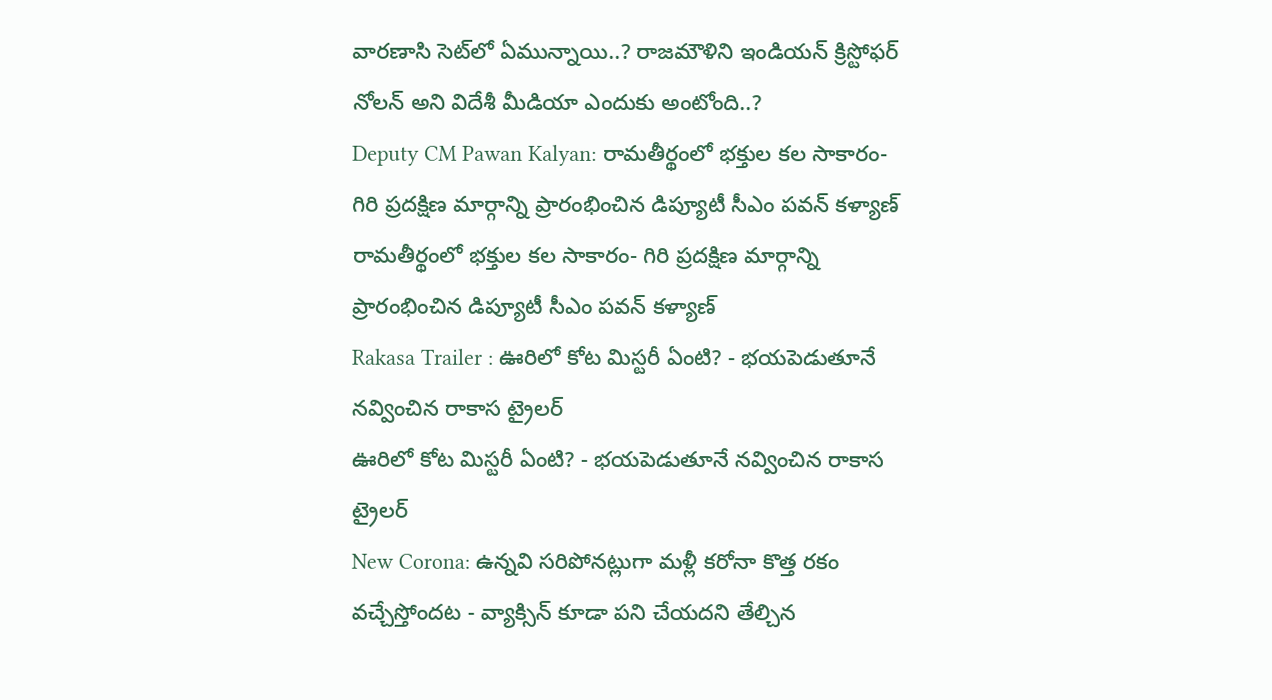వారణాసి సెట్‌లో ఏమున్నాయి..? రాజమౌళిని ఇండియన్ క్రిస్టోఫర్ నోలన్ అని విదేశీ మీడియా ఎందుకు అంటోంది..?
Deputy CM Pawan Kalyan: రామతీర్థంలో భక్తుల కల సాకారం- గిరి ప్రదక్షిణ మార్గాన్ని ప్రారంభించిన డిప్యూటీ సీఎం పవన్ కళ్యాణ్
రామతీర్థంలో భక్తుల కల సాకారం- గిరి ప్రదక్షిణ మార్గాన్ని ప్రారంభించిన డిప్యూటీ సీఎం పవన్ కళ్యాణ్
Rakasa Trailer : ఊరిలో కోట మిస్టరీ ఏంటి? - భయపెడుతూనే నవ్వించిన రాకాస ట్రైలర్
ఊరిలో కోట మిస్టరీ ఏంటి? - భయపెడుతూనే నవ్వించిన రాకాస ట్రైలర్
New Corona: ఉన్నవి సరిపోనట్లుగా మళ్లీ కరోనా కొత్త రకం వచ్చేస్తోందట - వ్యాక్సిన్ కూడా పని చేయదని తేల్చిన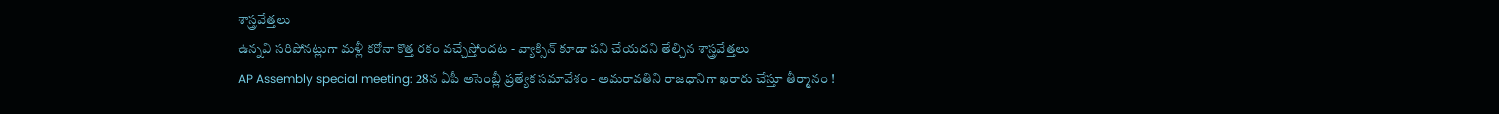శాస్త్రవేత్తలు
ఉన్నవి సరిపోనట్లుగా మళ్లీ కరోనా కొత్త రకం వచ్చేస్తోందట - వ్యాక్సిన్ కూడా పని చేయదని తేల్చిన శాస్త్రవేత్తలు
AP Assembly special meeting: 28న ఏపీ అసెంబ్లీ ప్రత్యేక సమావేశం - అమరావతిని రాజధానిగా ఖరారు చేస్తూ తీర్మానం !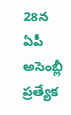28న ఏపీ అసెంబ్లీ ప్రత్యేక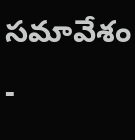సమావేశం -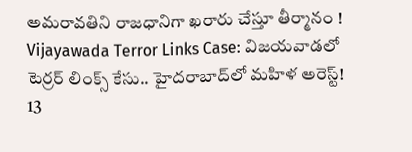అమరావతిని రాజధానిగా ఖరారు చేస్తూ తీర్మానం !
Vijayawada Terror Links Case: విజయవాడలో టెర్రర్ లింక్స్ కేసు.. హైదరాబాద్‌లో మహిళ అరెస్ట్! 13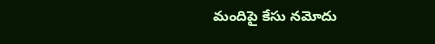మందిపై కేసు నమోదు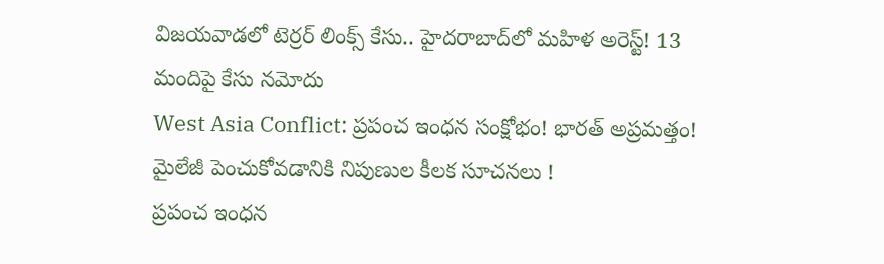విజయవాడలో టెర్రర్ లింక్స్ కేసు.. హైదరాబాద్‌లో మహిళ అరెస్ట్! 13 మందిపై కేసు నమోదు
West Asia Conflict: ప్రపంచ ఇంధన సంక్షోభం! భారత్ అప్రమత్తం! మైలేజీ పెంచుకోవడానికి నిపుణుల కీలక సూచనలు !
ప్రపంచ ఇంధన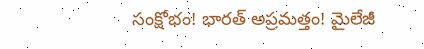సంక్షోభం! భారత్ అప్రమత్తం! మైలేజీ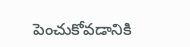పెంచుకోవడానికి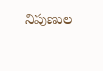నిపుణుల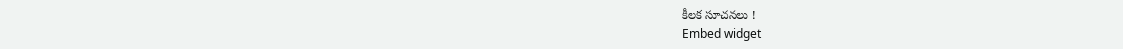కీలక సూచనలు !
Embed widget